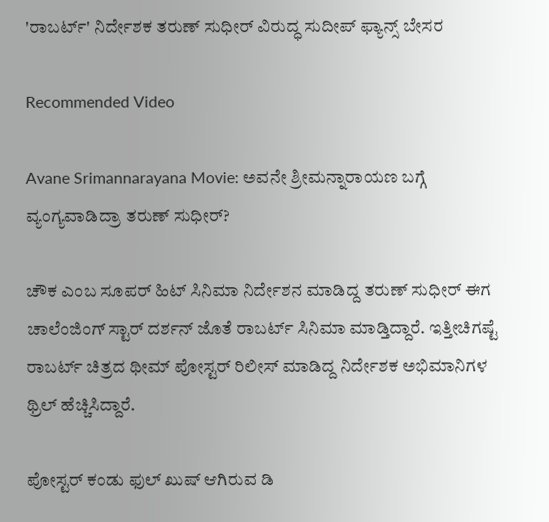'ರಾಬರ್ಟ್' ನಿರ್ದೇಶಕ ತರುಣ್ ಸುಧೀರ್ ವಿರುದ್ಧ ಸುದೀಪ್ ಫ್ಯಾನ್ಸ್ ಬೇಸರ

Recommended Video

Avane Srimannarayana Movie: ಅವನೇ ಶ್ರೀಮನ್ನಾರಾಯಣ ಬಗ್ಗೆ ವ್ಯಂಗ್ಯವಾಡಿದ್ರಾ ತರುಣ್ ಸುಧೀರ್?

ಚೌಕ ಎಂಬ ಸೂಪರ್ ಹಿಟ್ ಸಿನಿಮಾ ನಿರ್ದೇಶನ ಮಾಡಿದ್ದ ತರುಣ್ ಸುಧೀರ್ ಈಗ ಚಾಲೆಂಜಿಂಗ್ ಸ್ಟಾರ್ ದರ್ಶನ್ ಜೊತೆ ರಾಬರ್ಟ್ ಸಿನಿಮಾ ಮಾಡ್ತಿದ್ದಾರೆ. ಇತ್ತೀಚಿಗಷ್ಟೆ ರಾಬರ್ಟ್ ಚಿತ್ರದ ಥೀಮ್ ಪೋಸ್ಟರ್ ರಿಲೀಸ್ ಮಾಡಿದ್ದ ನಿರ್ದೇಶಕ ಅಭಿಮಾನಿಗಳ ಥ್ರಿಲ್ ಹೆಚ್ಚಿಸಿದ್ದಾರೆ.

ಪೋಸ್ಟರ್ ಕಂಡು ಫುಲ್ ಖುಷ್ ಆಗಿರುವ ಡಿ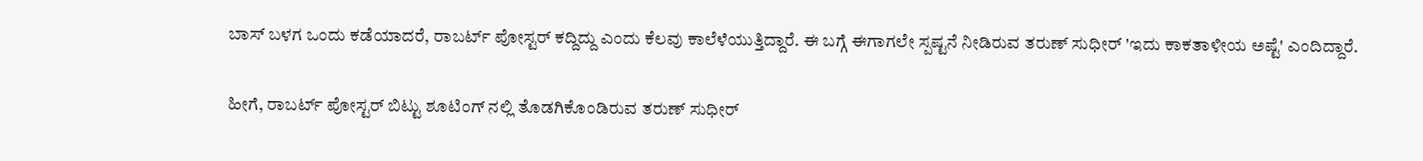ಬಾಸ್ ಬಳಗ ಒಂದು ಕಡೆಯಾದರೆ, ರಾಬರ್ಟ್ ಪೋಸ್ಟರ್ ಕದ್ದಿದ್ದು ಎಂದು ಕೆಲವು ಕಾಲೆಳೆಯುತ್ತಿದ್ದಾರೆ. ಈ ಬಗ್ಗೆ ಈಗಾಗಲೇ ಸ್ಪಷ್ಟನೆ ನೀಡಿರುವ ತರುಣ್ ಸುಧೀರ್ 'ಇದು ಕಾಕತಾಳೀಯ ಅಷ್ಟೆ' ಎಂದಿದ್ದಾರೆ.

ಹೀಗೆ, ರಾಬರ್ಟ್ ಪೋಸ್ಟರ್ ಬಿಟ್ಟು ಶೂಟಿಂಗ್ ನಲ್ಲಿ ತೊಡಗಿಕೊಂಡಿರುವ ತರುಣ್ ಸುಧೀರ್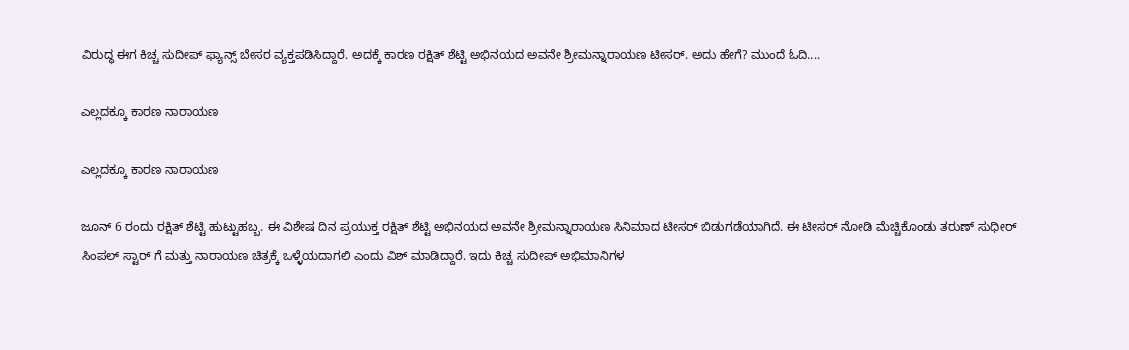ವಿರುದ್ಧ ಈಗ ಕಿಚ್ಚ ಸುದೀಪ್ ಫ್ಯಾನ್ಸ್ ಬೇಸರ ವ್ಯಕ್ತಪಡಿಸಿದ್ದಾರೆ. ಅದಕ್ಕೆ ಕಾರಣ ರಕ್ಷಿತ್ ಶೆಟ್ಟಿ ಅಭಿನಯದ ಅವನೇ ಶ್ರೀಮನ್ನಾರಾಯಣ ಟೀಸರ್. ಅದು ಹೇಗೆ? ಮುಂದೆ ಓದಿ....

ಎಲ್ಲದಕ್ಕೂ ಕಾರಣ ನಾರಾಯಣ

ಎಲ್ಲದಕ್ಕೂ ಕಾರಣ ನಾರಾಯಣ

ಜೂನ್ 6 ರಂದು ರಕ್ಷಿತ್ ಶೆಟ್ಟಿ ಹುಟ್ಟುಹಬ್ಬ. ಈ ವಿಶೇಷ ದಿನ ಪ್ರಯುಕ್ತ ರಕ್ಷಿತ್ ಶೆಟ್ಟಿ ಅಭಿನಯದ ಅವನೇ ಶ್ರೀಮನ್ನಾರಾಯಣ ಸಿನಿಮಾದ ಟೀಸರ್ ಬಿಡುಗಡೆಯಾಗಿದೆ. ಈ ಟೀಸರ್ ನೋಡಿ ಮೆಚ್ಚಿಕೊಂಡು ತರುಣ್ ಸುಧೀರ್ ಸಿಂಪಲ್ ಸ್ಟಾರ್ ಗೆ ಮತ್ತು ನಾರಾಯಣ ಚಿತ್ರಕ್ಕೆ ಒಳ್ಳೆಯದಾಗಲಿ ಎಂದು ವಿಶ್ ಮಾಡಿದ್ದಾರೆ. ಇದು ಕಿಚ್ಚ ಸುದೀಪ್ ಅಭಿಮಾನಿಗಳ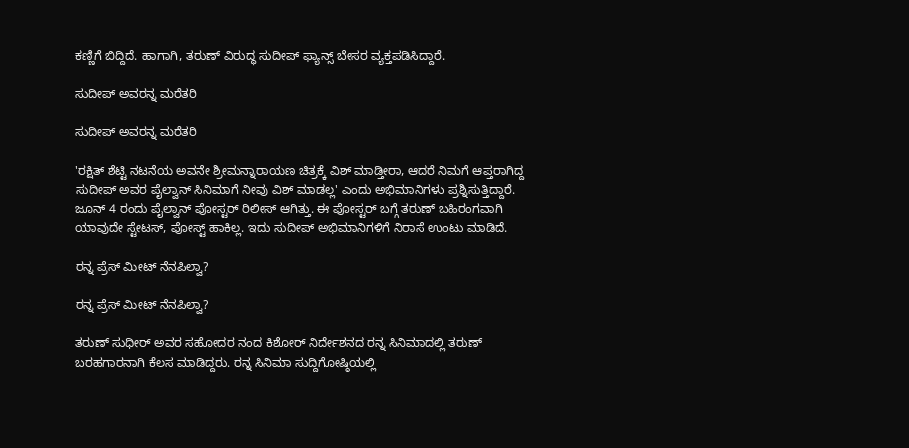ಕಣ್ಣಿಗೆ ಬಿದ್ದಿದೆ. ಹಾಗಾಗಿ, ತರುಣ್ ವಿರುದ್ಧ ಸುದೀಪ್ ಫ್ಯಾನ್ಸ್ ಬೇಸರ ವ್ಯಕ್ತಪಡಿಸಿದ್ದಾರೆ.

ಸುದೀಪ್ ಅವರನ್ನ ಮರೆತರಿ

ಸುದೀಪ್ ಅವರನ್ನ ಮರೆತರಿ

'ರಕ್ಷಿತ್ ಶೆಟ್ಟಿ ನಟನೆಯ ಅವನೇ ಶ್ರೀಮನ್ನಾರಾಯಣ ಚಿತ್ರಕ್ಕೆ ವಿಶ್ ಮಾಡ್ತೀರಾ, ಆದರೆ ನಿಮಗೆ ಆಪ್ತರಾಗಿದ್ದ ಸುದೀಪ್ ಅವರ ಪೈಲ್ವಾನ್ ಸಿನಿಮಾಗೆ ನೀವು ವಿಶ್ ಮಾಡಲ್ಲ' ಎಂದು ಅಭಿಮಾನಿಗಳು ಪ್ರಶ್ನಿಸುತ್ತಿದ್ದಾರೆ. ಜೂನ್ 4 ರಂದು ಪೈಲ್ವಾನ್ ಪೋಸ್ಟರ್ ರಿಲೀಸ್ ಆಗಿತ್ತು. ಈ ಪೋಸ್ಟರ್ ಬಗ್ಗೆ ತರುಣ್ ಬಹಿರಂಗವಾಗಿ ಯಾವುದೇ ಸ್ಟೇಟಸ್, ಪೋಸ್ಟ್ ಹಾಕಿಲ್ಲ. ಇದು ಸುದೀಪ್ ಅಭಿಮಾನಿಗಳಿಗೆ ನಿರಾಸೆ ಉಂಟು ಮಾಡಿದೆ.

ರನ್ನ ಪ್ರೆಸ್ ಮೀಟ್ ನೆನಪಿಲ್ವಾ?

ರನ್ನ ಪ್ರೆಸ್ ಮೀಟ್ ನೆನಪಿಲ್ವಾ?

ತರುಣ್ ಸುಧೀರ್ ಅವರ ಸಹೋದರ ನಂದ ಕಿಶೋರ್ ನಿರ್ದೇಶನದ ರನ್ನ ಸಿನಿಮಾದಲ್ಲಿ ತರುಣ್ ಬರಹಗಾರನಾಗಿ ಕೆಲಸ ಮಾಡಿದ್ದರು. ರನ್ನ ಸಿನಿಮಾ ಸುದ್ದಿಗೋಷ್ಠಿಯಲ್ಲಿ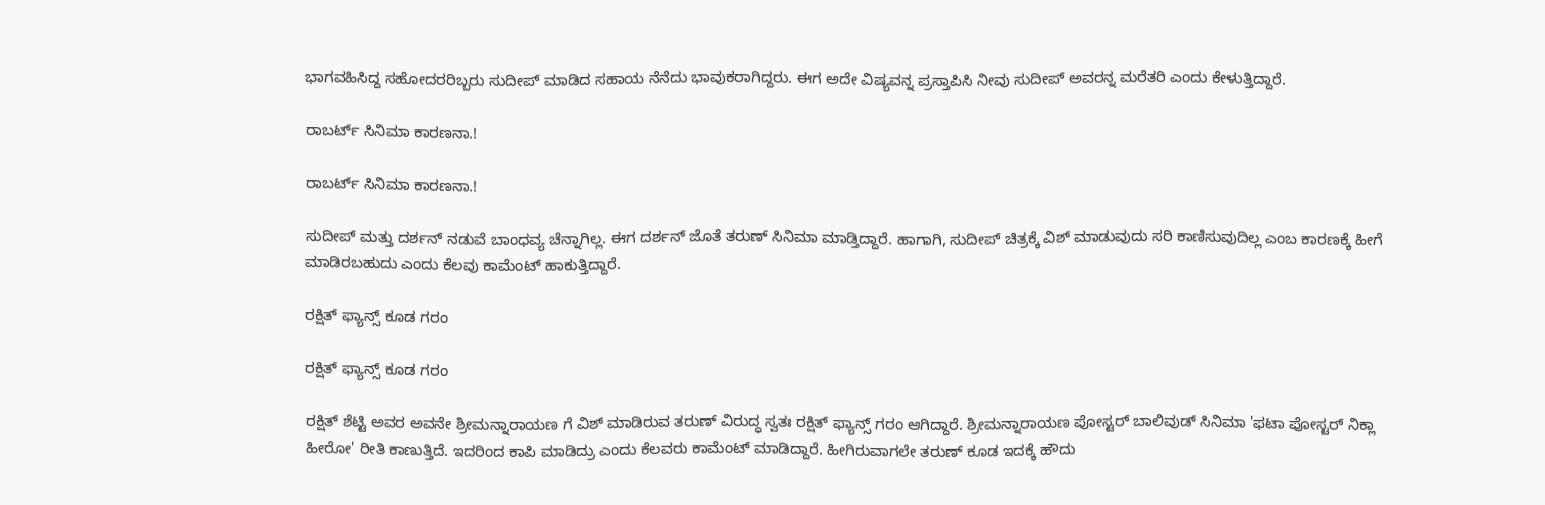ಭಾಗವಹಿಸಿದ್ದ ಸಹೋದರರಿಬ್ಬರು ಸುದೀಪ್ ಮಾಡಿದ ಸಹಾಯ ನೆನೆದು ಭಾವುಕರಾಗಿದ್ದರು. ಈಗ ಅದೇ ವಿಷ್ಯವನ್ನ ಪ್ರಸ್ತಾಪಿಸಿ ನೀವು ಸುದೀಪ್ ಅವರನ್ನ ಮರೆತರಿ ಎಂದು ಕೇಳುತ್ತಿದ್ದಾರೆ.

ರಾಬರ್ಟ್ ಸಿನಿಮಾ ಕಾರಣನಾ.!

ರಾಬರ್ಟ್ ಸಿನಿಮಾ ಕಾರಣನಾ.!

ಸುದೀಪ್ ಮತ್ತು ದರ್ಶನ್ ನಡುವೆ ಬಾಂಧವ್ಯ ಚೆನ್ನಾಗಿಲ್ಲ. ಈಗ ದರ್ಶನ್ ಜೊತೆ ತರುಣ್ ಸಿನಿಮಾ ಮಾಡ್ತಿದ್ದಾರೆ. ಹಾಗಾಗಿ, ಸುದೀಪ್ ಚಿತ್ರಕ್ಕೆ ವಿಶ್ ಮಾಡುವುದು ಸರಿ ಕಾಣಿಸುವುದಿಲ್ಲ ಎಂಬ ಕಾರಣಕ್ಕೆ ಹೀಗೆ ಮಾಡಿರಬಹುದು ಎಂದು ಕೆಲವು ಕಾಮೆಂಟ್ ಹಾಕುತ್ತಿದ್ದಾರೆ.

ರಕ್ಷಿತ್ ಫ್ಯಾನ್ಸ್ ಕೂಡ ಗರಂ

ರಕ್ಷಿತ್ ಫ್ಯಾನ್ಸ್ ಕೂಡ ಗರಂ

ರಕ್ಷಿತ್ ಶೆಟ್ಟಿ ಅವರ ಅವನೇ ಶ್ರೀಮನ್ನಾರಾಯಣ ಗೆ ವಿಶ್ ಮಾಡಿರುವ ತರುಣ್ ವಿರುದ್ಧ ಸ್ವತಃ ರಕ್ಷಿತ್ ಫ್ಯಾನ್ಸ್ ಗರಂ ಆಗಿದ್ದಾರೆ. ಶ್ರೀಮನ್ನಾರಾಯಣ ಪೋಸ್ಟರ್ ಬಾಲಿವುಡ್ ಸಿನಿಮಾ 'ಫಟಾ ಪೋಸ್ಟರ್ ನಿಕ್ಲಾ ಹೀರೋ' ರೀತಿ ಕಾಣುತ್ತಿದೆ. ಇದರಿಂದ ಕಾಪಿ ಮಾಡಿದ್ರು ಎಂದು ಕೆಲವರು ಕಾಮೆಂಟ್ ಮಾಡಿದ್ದಾರೆ. ಹೀಗಿರುವಾಗಲೇ ತರುಣ್ ಕೂಡ ಇದಕ್ಕೆ ಹೌದು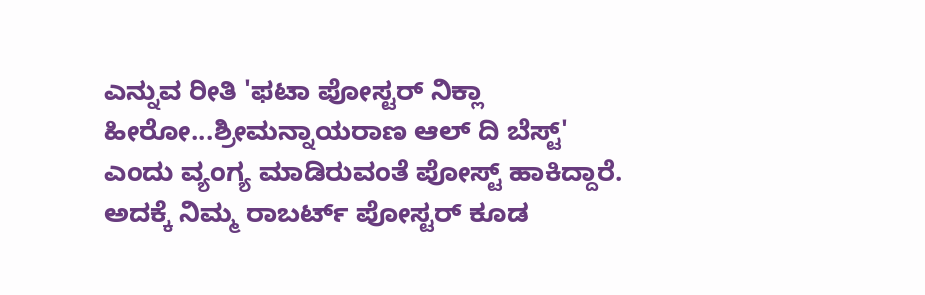ಎನ್ನುವ ರೀತಿ 'ಫಟಾ ಪೋಸ್ಟರ್ ನಿಕ್ಲಾ ಹೀರೋ...ಶ್ರೀಮನ್ನಾಯರಾಣ ಆಲ್ ದಿ ಬೆಸ್ಟ್' ಎಂದು ವ್ಯಂಗ್ಯ ಮಾಡಿರುವಂತೆ ಪೋಸ್ಟ್ ಹಾಕಿದ್ದಾರೆ. ಅದಕ್ಕೆ ನಿಮ್ಮ ರಾಬರ್ಟ್ ಪೋಸ್ಟರ್ ಕೂಡ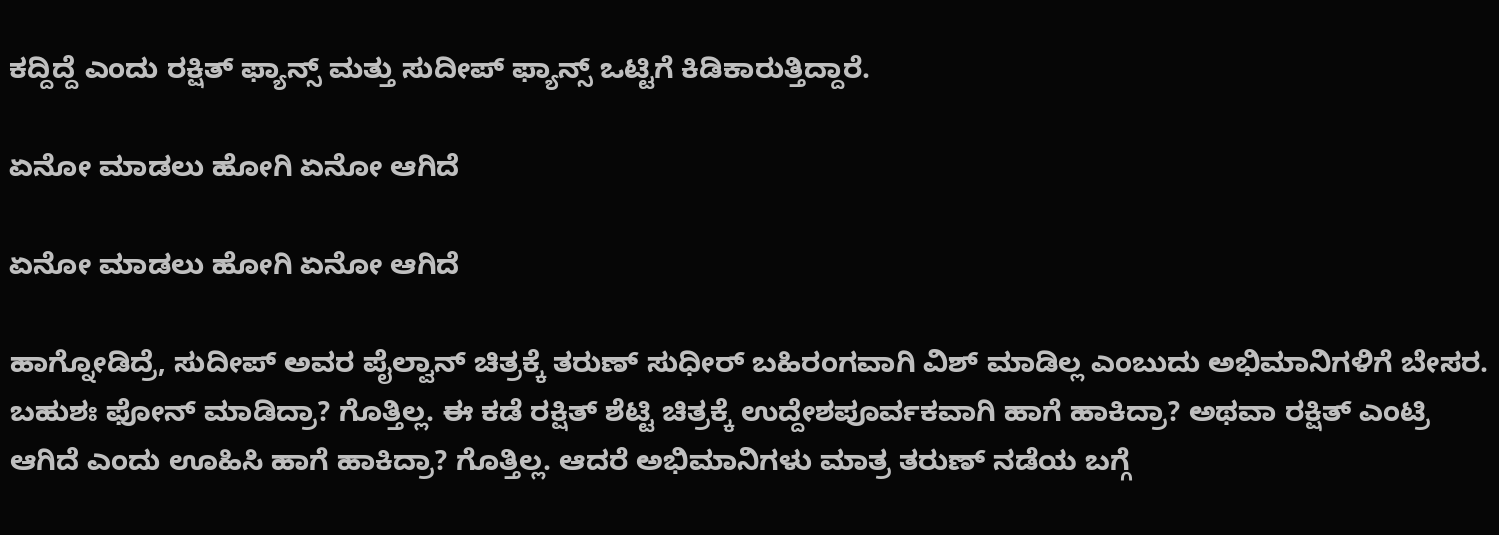ಕದ್ದಿದ್ದೆ ಎಂದು ರಕ್ಷಿತ್ ಫ್ಯಾನ್ಸ್ ಮತ್ತು ಸುದೀಪ್ ಫ್ಯಾನ್ಸ್ ಒಟ್ಟಿಗೆ ಕಿಡಿಕಾರುತ್ತಿದ್ದಾರೆ.

ಏನೋ ಮಾಡಲು ಹೋಗಿ ಏನೋ ಆಗಿದೆ

ಏನೋ ಮಾಡಲು ಹೋಗಿ ಏನೋ ಆಗಿದೆ

ಹಾಗ್ನೋಡಿದ್ರೆ, ಸುದೀಪ್ ಅವರ ಪೈಲ್ವಾನ್ ಚಿತ್ರಕ್ಕೆ ತರುಣ್ ಸುಧೀರ್ ಬಹಿರಂಗವಾಗಿ ವಿಶ್ ಮಾಡಿಲ್ಲ ಎಂಬುದು ಅಭಿಮಾನಿಗಳಿಗೆ ಬೇಸರ. ಬಹುಶಃ ಫೋನ್ ಮಾಡಿದ್ರಾ? ಗೊತ್ತಿಲ್ಲ. ಈ ಕಡೆ ರಕ್ಷಿತ್ ಶೆಟ್ಟಿ ಚಿತ್ರಕ್ಕೆ ಉದ್ದೇಶಪೂರ್ವಕವಾಗಿ ಹಾಗೆ ಹಾಕಿದ್ರಾ? ಅಥವಾ ರಕ್ಷಿತ್ ಎಂಟ್ರಿ ಆಗಿದೆ ಎಂದು ಊಹಿಸಿ ಹಾಗೆ ಹಾಕಿದ್ರಾ? ಗೊತ್ತಿಲ್ಲ. ಆದರೆ ಅಭಿಮಾನಿಗಳು ಮಾತ್ರ ತರುಣ್ ನಡೆಯ ಬಗ್ಗೆ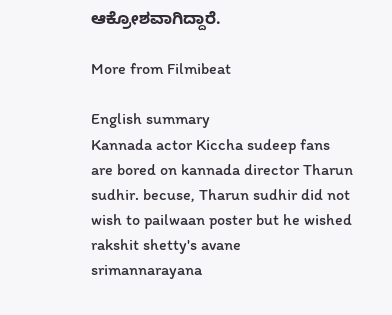ಆಕ್ರೋಶವಾಗಿದ್ದಾರೆ.

More from Filmibeat

English summary
Kannada actor Kiccha sudeep fans are bored on kannada director Tharun sudhir. becuse, Tharun sudhir did not wish to pailwaan poster but he wished rakshit shetty's avane srimannarayana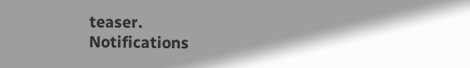teaser.
Notifications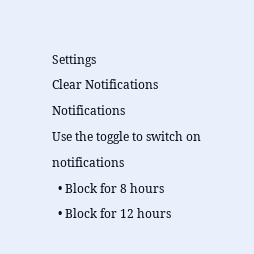Settings
Clear Notifications
Notifications
Use the toggle to switch on notifications
  • Block for 8 hours
  • Block for 12 hours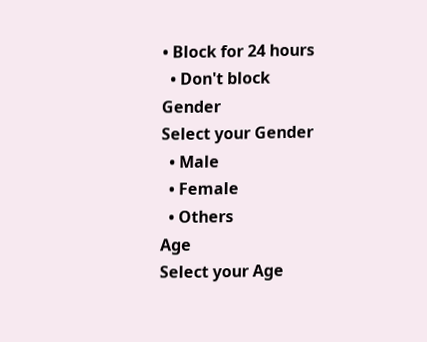• Block for 24 hours
  • Don't block
Gender
Select your Gender
  • Male
  • Female
  • Others
Age
Select your Age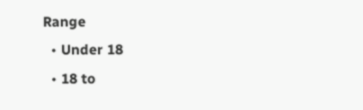Range
  • Under 18
  • 18 to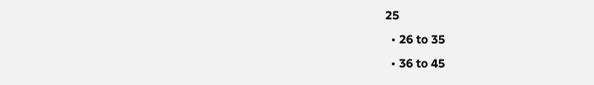25
  • 26 to 35
  • 36 to 45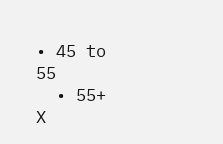• 45 to 55
  • 55+
X